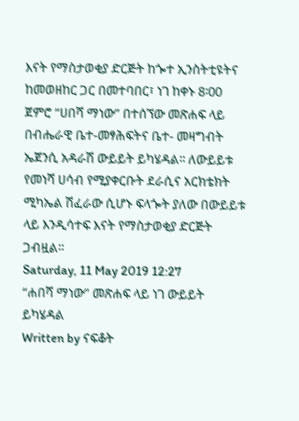እናት የማስታወቂያ ድርጅት ከጐተ ኢንስትቲዩትና ከመወዘከር ጋር በመተባበር፣ ነገ ከቀኑ 8፡00 ጀምሮ “ሀበሻ ማነው” በተሰኘው መጽሐፍ ላይ በብሔራዊ ቤተ-መፃሕፍትና ቤተ- መዛግብት ኤጀንሲ አዳራሽ ውይይት ይካሄዳል፡፡ ለውይይቱ የመነሻ ሀሳብ የሚያቀርቡት ደራሲና አርክቴክት ሚካኤል ሽፈራው ሲሆኑ ፍላጐት ያለው በውይይቱ ላይ እንዲሳተፍ እናት የማስታወቂያ ድርጅት ጋብዟል፡፡
Saturday, 11 May 2019 12:27
“ሐበሻ ማነው” መጽሐፍ ላይ ነገ ውይይት ይካሄዳል
Written by ናፍቆት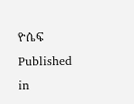ዮሴፍ
Published in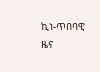ኪነ-ጥበባዊ ዜና